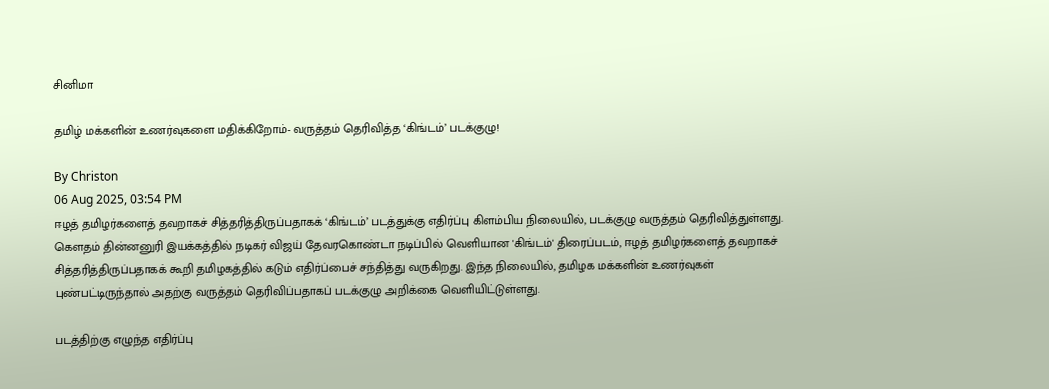சினிமா

தமிழ் மக்களின் உணர்வுகளை மதிக்கிறோம்- வருத்தம் தெரிவித்த ‘கிங்டம்’ படக்குழு!

By Christon
06 Aug 2025, 03:54 PM
ஈழத் தமிழர்களைத் தவறாகச் சித்தரித்திருப்பதாகக் ‘கிங்டம்’ படத்துக்கு எதிர்ப்பு கிளம்பிய நிலையில், படக்குழு வருத்தம் தெரிவித்துள்ளது.
கெளதம் தின்னனுரி இயக்கத்தில் நடிகர் விஜய் தேவரகொண்டா நடிப்பில் வெளியான 'கிங்டம்' திரைப்படம், ஈழத் தமிழர்களைத் தவறாகச் சித்தரித்திருப்பதாகக் கூறி தமிழகத்தில் கடும் எதிர்ப்பைச் சந்தித்து வருகிறது. இந்த நிலையில், தமிழக மக்களின் உணர்வுகள் புண்பட்டிருந்தால் அதற்கு வருத்தம் தெரிவிப்பதாகப் படக்குழு அறிக்கை வெளியிட்டுள்ளது.

படத்திற்கு எழுந்த எதிர்ப்பு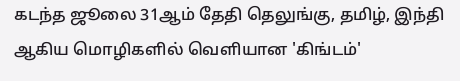கடந்த ஜூலை 31ஆம் தேதி தெலுங்கு, தமிழ், இந்தி ஆகிய மொழிகளில் வெளியான 'கிங்டம்'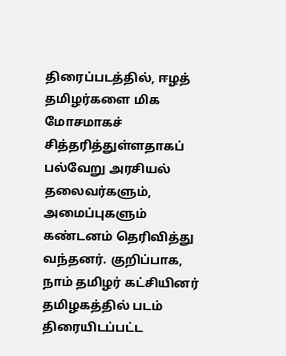திரைப்படத்தில், ஈழத் தமிழர்களை மிக மோசமாகச் சித்தரித்துள்ளதாகப் பல்வேறு அரசியல் தலைவர்களும், அமைப்புகளும் கண்டனம் தெரிவித்து வந்தனர். குறிப்பாக, நாம் தமிழர் கட்சியினர் தமிழகத்தில் படம் திரையிடப்பட்ட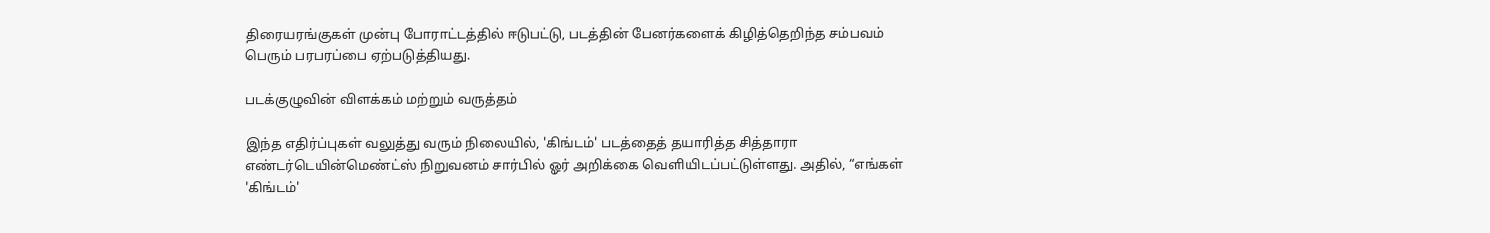திரையரங்குகள் முன்பு போராட்டத்தில் ஈடுபட்டு, படத்தின் பேனர்களைக் கிழித்தெறிந்த சம்பவம் பெரும் பரபரப்பை ஏற்படுத்தியது.

படக்குழுவின் விளக்கம் மற்றும் வருத்தம்

இந்த எதிர்ப்புகள் வலுத்து வரும் நிலையில், 'கிங்டம்' படத்தைத் தயாரித்த சித்தாரா எண்டர்டெயின்மெண்ட்ஸ் நிறுவனம் சார்பில் ஓர் அறிக்கை வெளியிடப்பட்டுள்ளது. அதில், “எங்கள் 'கிங்டம்'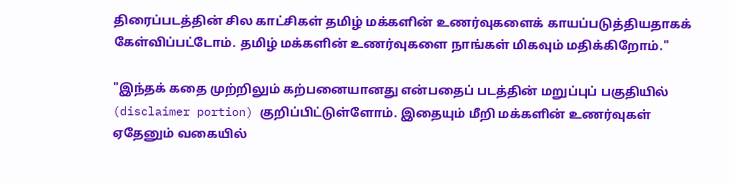திரைப்படத்தின் சில காட்சிகள் தமிழ் மக்களின் உணர்வுகளைக் காயப்படுத்தியதாகக் கேள்விப்பட்டோம். தமிழ் மக்களின் உணர்வுகளை நாங்கள் மிகவும் மதிக்கிறோம்."

"இந்தக் கதை முற்றிலும் கற்பனையானது என்பதைப் படத்தின் மறுப்புப் பகுதியில் (disclaimer portion) குறிப்பிட்டுள்ளோம். இதையும் மீறி மக்களின் உணர்வுகள் ஏதேனும் வகையில்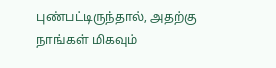புண்பட்டிருந்தால், அதற்கு நாங்கள் மிகவும்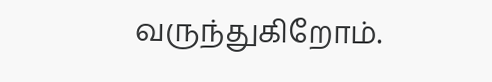வருந்துகிறோம்.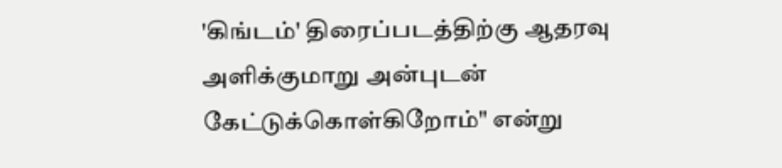'கிங்டம்' திரைப்படத்திற்கு ஆதரவு அளிக்குமாறு அன்புடன் கேட்டுக்கொள்கிறோம்" என்று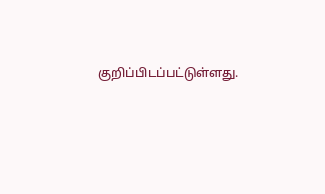குறிப்பிடப்பட்டுள்ளது.